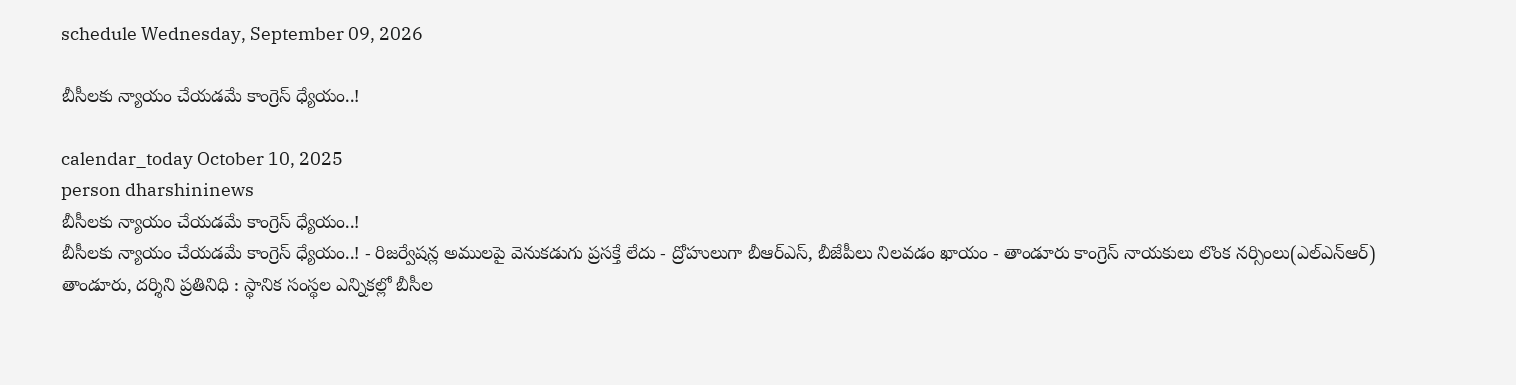schedule Wednesday, September 09, 2026

బీసీలకు న్యాయం చేయడమే కాంగ్రెస్‌ ధ్యేయం..!

calendar_today October 10, 2025
person dharshininews
బీసీలకు న్యాయం చేయడమే కాంగ్రెస్‌ ధ్యేయం..!
బీసీలకు న్యాయం చేయడమే కాంగ్రెస్‌ ధ్యేయం..! - రిజర్వేషన్ల అములపై వెనుకడుగు ప్రసక్తే లేదు - ద్రోహులుగా బీఆర్ఎస్, బీజేపీలు నిలవడం ఖాయం - తాండూరు కాంగ్రెస్ నాయకులు లొంక నర్సింలు(ఎల్ఎన్ఆర్) తాండూరు, దర్శిని ప్రతినిధి : స్థానిక సంస్థల ఎన్నికల్లో బీసీల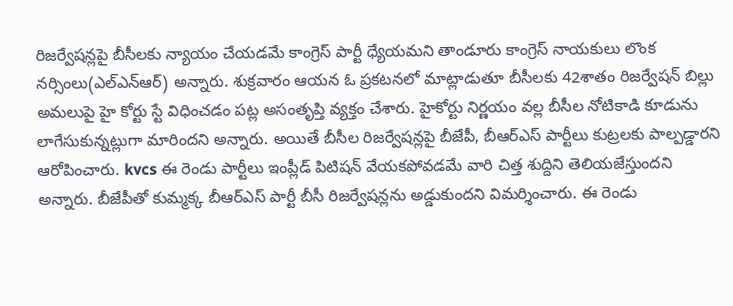రిజర్వేషన్లపై బీసీలకు న్యాయం చేయడమే కాంగ్రెస్ పార్టీ ధ్యేయమని తాండూరు కాంగ్రెస్ నాయకులు లొంక నర్సింలు(ఎల్ఎన్ఆర్) అన్నారు. శుక్రవారం ఆయన ఓ ప్రకటనలో మాట్లాడుతూ బీసీలకు 42శాతం రిజర్వేషన్ బిల్లు అమలుపై హై కోర్టు స్టే విధించడం పట్ల అసంతృప్తి వ్యక్తం చేశారు. హైకోర్టు నిర్ణయం వల్ల బీసీల నోటికాడి కూడును లాగేసుకున్నట్లుగా మారిందని అన్నారు. అయితే బీసీల రిజర్వేషన్లపై బీజేపీ, బీఆర్ఎస్ పార్టీలు కుట్రలకు పాల్పడ్డారని ఆరోపించారు. kvcs ఈ రెండు పార్టీలు ఇంప్లీడ్ పిటిషన్ వేయకపోవడమే వారి చిత్త శుద్దిని తెలియజేస్తుందని అన్నారు. బీజేపీతో కుమ్మక్క బీఆర్ఎస్ పార్టీ బీసీ రిజర్వేషన్లను అడ్డుకుందని విమర్శించారు. ఈ రెండు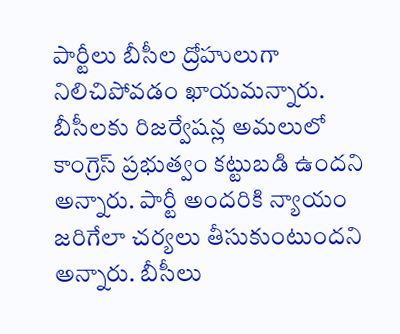పార్టీలు బీసీల ద్రోహులుగా నిలిచిపోవడం ఖాయమన్నారు. బీసీలకు రిజర్వేషన్ల అమలులో కాంగ్రెస్ ప్రభుత్వం కట్టుబడి ఉందని అన్నారు. పార్టీ అందరికి న్యాయం జరిగేలా చర్యలు తీసుకుంటుందని అన్నారు. బీసీలు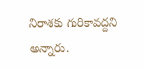నిరాశకు గురికావద్దని అన్నారు.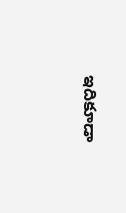ఇదికూడా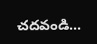చదవండి...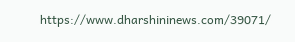https://www.dharshininews.com/39071/